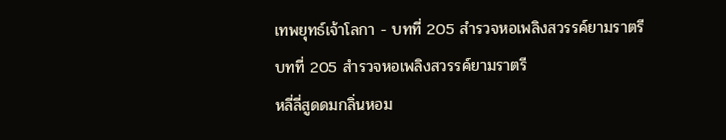เทพยุทธ์เจ้าโลกา - บทที่ 205 สำรวจหอเพลิงสวรรค์ยามราตรี
บทที่ 205 สำรวจหอเพลิงสวรรค์ยามราตรี
หลี่ลี่สูดดมกลิ่นหอม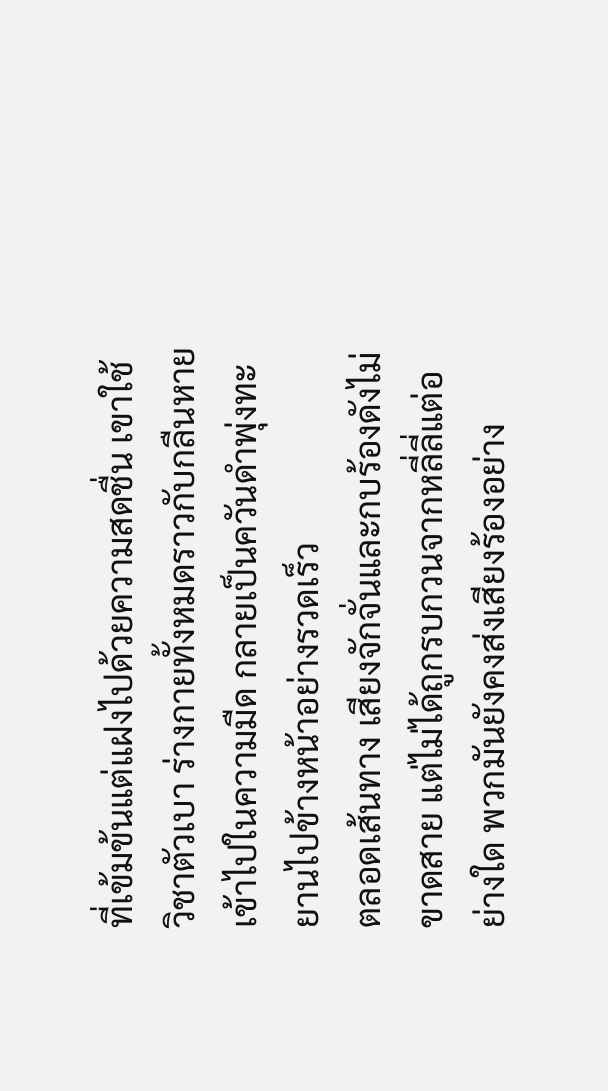ที่เข้มข้นแต่แฝงไปด้วยความสดชื่น เขาใช้วิชาตัวเบา ร่างกายทั้งหมดราวกับกลืนหายเข้าไปในความมืด กลายเป็นควันดำพุ่งทะยานไปข้างหน้าอย่างรวดเร็ว
ตลอดเส้นทาง เสียงจักจั่นและกบร้องดังไม่ขาดสาย แต่ไม่ได้ถูกรบกวนจากหลี่ลี่แต่อย่างใด พวกมันยังคงส่งเสียงร้องอย่าง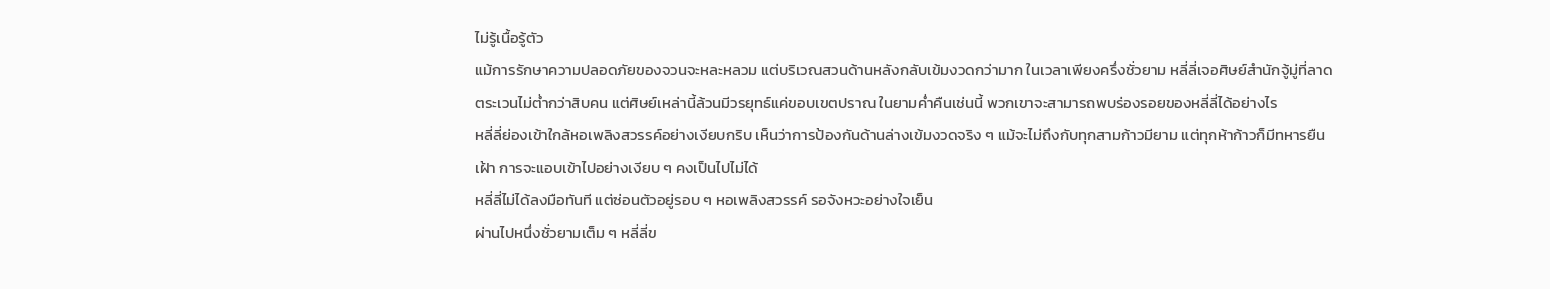ไม่รู้เนื้อรู้ตัว
แม้การรักษาความปลอดภัยของจวนจะหละหลวม แต่บริเวณสวนด้านหลังกลับเข้มงวดกว่ามาก ในเวลาเพียงครึ่งชั่วยาม หลี่ลี่เจอศิษย์สำนักจู้มู่ที่ลาดตระเวนไม่ต่ำกว่าสิบคน แต่ศิษย์เหล่านี้ล้วนมีวรยุทธ์แค่ขอบเขตปราณ ในยามค่ำคืนเช่นนี้ พวกเขาจะสามารถพบร่องรอยของหลี่ลี่ได้อย่างไร
หลี่ลี่ย่องเข้าใกล้หอเพลิงสวรรค์อย่างเงียบกริบ เห็นว่าการป้องกันด้านล่างเข้มงวดจริง ๆ แม้จะไม่ถึงกับทุกสามก้าวมียาม แต่ทุกห้าก้าวก็มีทหารยืนเฝ้า การจะแอบเข้าไปอย่างเงียบ ๆ คงเป็นไปไม่ได้
หลี่ลี่ไม่ได้ลงมือทันที แต่ซ่อนตัวอยู่รอบ ๆ หอเพลิงสวรรค์ รอจังหวะอย่างใจเย็น
ผ่านไปหนึ่งชั่วยามเต็ม ๆ หลี่ลี่ข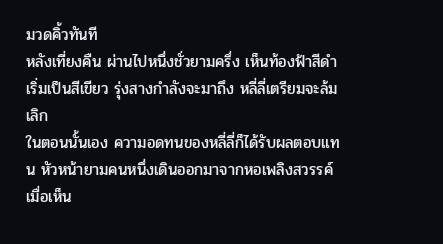มวดคิ้วทันที
หลังเที่ยงคืน ผ่านไปหนึ่งชั่วยามครึ่ง เห็นท้องฟ้าสีดำเริ่มเป็นสีเขียว รุ่งสางกำลังจะมาถึง หลี่ลี่เตรียมจะล้มเลิก
ในตอนนั้นเอง ความอดทนของหลี่ลี่ก็ได้รับผลตอบแทน หัวหน้ายามคนหนึ่งเดินออกมาจากหอเพลิงสวรรค์
เมื่อเห็น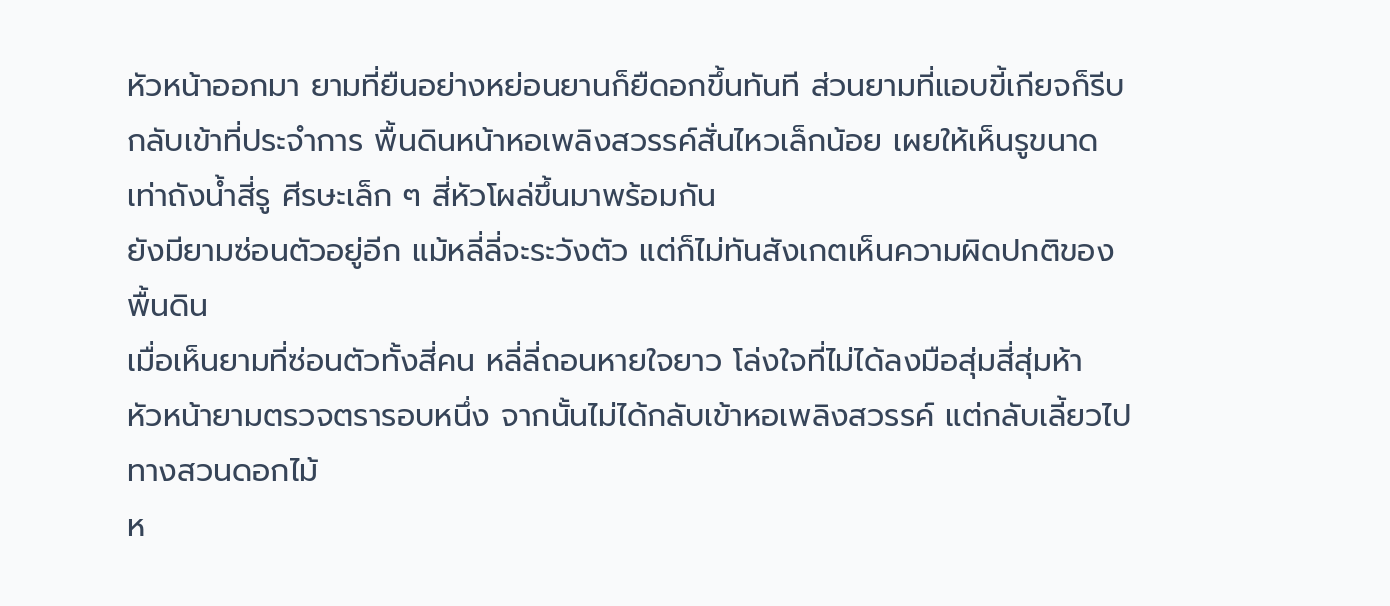หัวหน้าออกมา ยามที่ยืนอย่างหย่อนยานก็ยืดอกขึ้นทันที ส่วนยามที่แอบขี้เกียจก็รีบกลับเข้าที่ประจำการ พื้นดินหน้าหอเพลิงสวรรค์สั่นไหวเล็กน้อย เผยให้เห็นรูขนาดเท่าถังน้ำสี่รู ศีรษะเล็ก ๆ สี่หัวโผล่ขึ้นมาพร้อมกัน
ยังมียามซ่อนตัวอยู่อีก แม้หลี่ลี่จะระวังตัว แต่ก็ไม่ทันสังเกตเห็นความผิดปกติของพื้นดิน
เมื่อเห็นยามที่ซ่อนตัวทั้งสี่คน หลี่ลี่ถอนหายใจยาว โล่งใจที่ไม่ได้ลงมือสุ่มสี่สุ่มห้า
หัวหน้ายามตรวจตรารอบหนึ่ง จากนั้นไม่ได้กลับเข้าหอเพลิงสวรรค์ แต่กลับเลี้ยวไปทางสวนดอกไม้
ห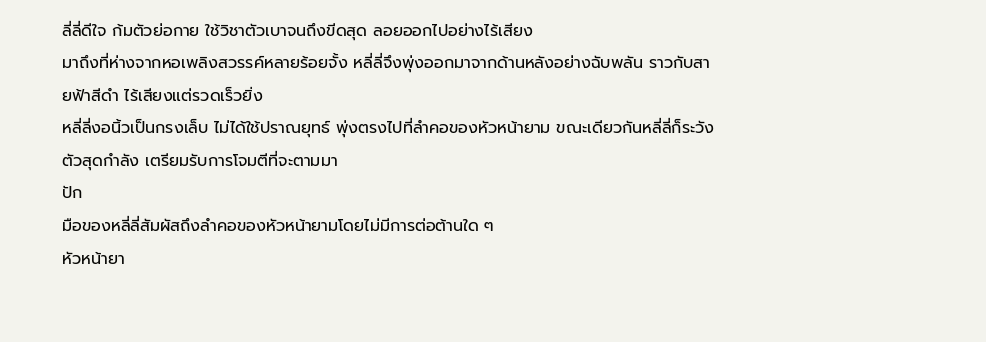ลี่ลี่ดีใจ ก้มตัวย่อกาย ใช้วิชาตัวเบาจนถึงขีดสุด ลอยออกไปอย่างไร้เสียง
มาถึงที่ห่างจากหอเพลิงสวรรค์หลายร้อยจั้ง หลี่ลี่จึงพุ่งออกมาจากด้านหลังอย่างฉับพลัน ราวกับสายฟ้าสีดำ ไร้เสียงแต่รวดเร็วยิ่ง
หลี่ลี่งอนิ้วเป็นกรงเล็บ ไม่ได้ใช้ปราณยุทธ์ พุ่งตรงไปที่ลำคอของหัวหน้ายาม ขณะเดียวกันหลี่ลี่ก็ระวังตัวสุดกำลัง เตรียมรับการโจมตีที่จะตามมา
ปัก
มือของหลี่ลี่สัมผัสถึงลำคอของหัวหน้ายามโดยไม่มีการต่อต้านใด ๆ
หัวหน้ายา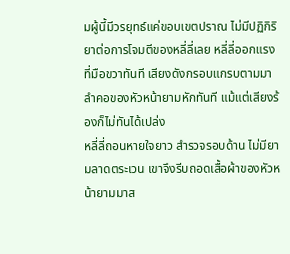มผู้นี้มีวรยุทธ์แค่ขอบเขตปราณ ไม่มีปฏิกิริยาต่อการโจมตีของหลี่ลี่เลย หลี่ลี่ออกแรงที่มือขวาทันที เสียงดังกรอบแกรบตามมา ลำคอของหัวหน้ายามหักทันที แม้แต่เสียงร้องก็ไม่ทันได้เปล่ง
หลี่ลี่ถอนหายใจยาว สำรวจรอบด้าน ไม่มียามลาดตระเวน เขาจึงรีบถอดเสื้อผ้าของหัวหน้ายามมาส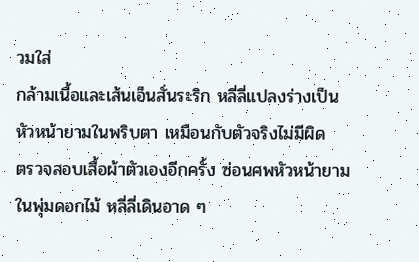วมใส่
กล้ามเนื้อและเส้นเอ็นสั่นระริก หลี่ลี่แปลงร่างเป็นหัวหน้ายามในพริบตา เหมือนกับตัวจริงไม่มีผิด
ตรวจสอบเสื้อผ้าตัวเองอีกครั้ง ซ่อนศพหัวหน้ายามในพุ่มดอกไม้ หลี่ลี่เดินอาด ๆ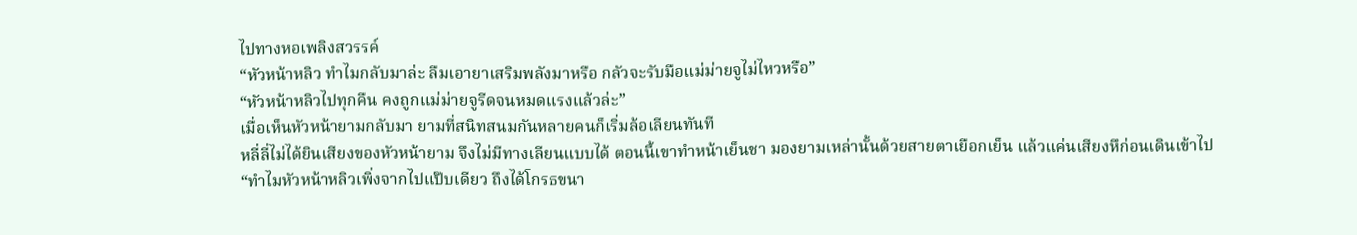ไปทางหอเพลิงสวรรค์
“หัวหน้าหลิว ทำไมกลับมาล่ะ ลืมเอายาเสริมพลังมาหรือ กลัวจะรับมือแม่ม่ายจูไม่ไหวหรือ”
“หัวหน้าหลิวไปทุกคืน คงถูกแม่ม่ายจูรีดจนหมดแรงแล้วล่ะ”
เมื่อเห็นหัวหน้ายามกลับมา ยามที่สนิทสนมกันหลายคนก็เริ่มล้อเลียนทันที
หลี่ลี่ไม่ได้ยินเสียงของหัวหน้ายาม จึงไม่มีทางเลียนแบบได้ ตอนนี้เขาทำหน้าเย็นชา มองยามเหล่านั้นด้วยสายตาเยือกเย็น แล้วแค่นเสียงหึก่อนเดินเข้าไป
“ทำไมหัวหน้าหลิวเพิ่งจากไปแป๊บเดียว ถึงได้โกรธขนา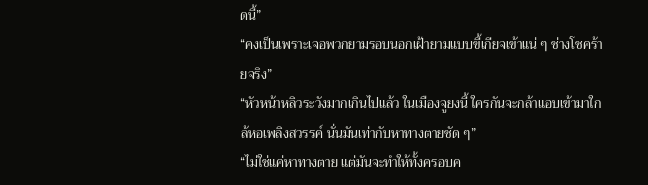ดนี้”
“คงเป็นเพราะเจอพวกยามรอบนอกเฝ้ายามแบบขี้เกียจเข้าแน่ ๆ ช่างโชคร้ายจริง”
“หัวหน้าหลิวระวังมากเกินไปแล้ว ในเมืองจูยงนี้ ใครกันจะกล้าแอบเข้ามาใกล้หอเพลิงสวรรค์ นั่นมันเท่ากับหาทางตายชัด ๆ”
“ไม่ใช่แค่หาทางตาย แต่มันจะทำให้ทั้งครอบค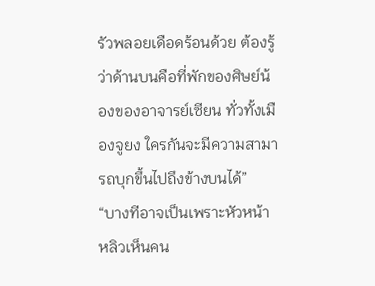รัวพลอยเดือดร้อนด้วย ต้องรู้ว่าด้านบนคือที่พักของศิษย์น้องของอาจารย์เซียน ทั่วทั้งเมืองจูยง ใครกันจะมีความสามารถบุกขึ้นไปถึงข้างบนได้”
“บางทีอาจเป็นเพราะหัวหน้าหลิวเห็นคน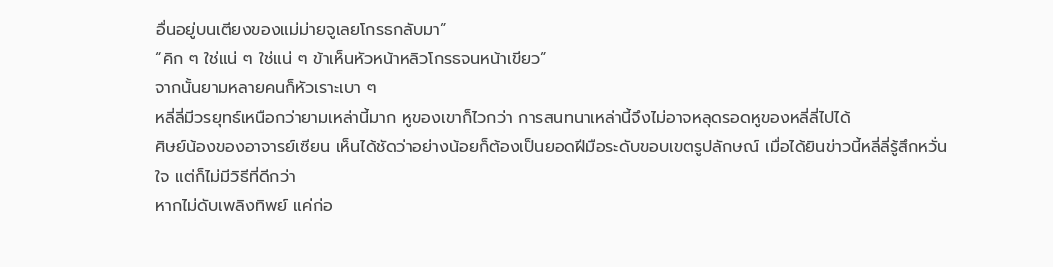อื่นอยู่บนเตียงของแม่ม่ายจูเลยโกรธกลับมา”
“คิก ๆ ใช่แน่ ๆ ใช่แน่ ๆ ข้าเห็นหัวหน้าหลิวโกรธจนหน้าเขียว”
จากนั้นยามหลายคนก็หัวเราะเบา ๆ
หลี่ลี่มีวรยุทธ์เหนือกว่ายามเหล่านี้มาก หูของเขาก็ไวกว่า การสนทนาเหล่านี้จึงไม่อาจหลุดรอดหูของหลี่ลี่ไปได้
ศิษย์น้องของอาจารย์เซียน เห็นได้ชัดว่าอย่างน้อยก็ต้องเป็นยอดฝีมือระดับขอบเขตรูปลักษณ์ เมื่อได้ยินข่าวนี้หลี่ลี่รู้สึกหวั่นใจ แต่ก็ไม่มีวิธีที่ดีกว่า
หากไม่ดับเพลิงทิพย์ แค่ก่อ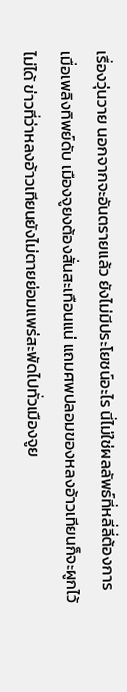เรื่องวุ่นวาย นอกจากจะอันตรายแล้ว ยังไม่มีประโยชน์อะไร นี่ไม่ใช่ผลลัพธ์ที่หลี่ลี่ต้องการ
เมื่อเพลิงทิพย์ดับ เมืองจูยงต้องสั่นสะเทือนแน่ แถมศพปลอมของหลงอ้าวเทียนก็จะผูกไว้ไม่ได้ ข่าวที่ว่าหลงอ้าวเทียนยังไม่ตายย่อมแพร่สะพัดไปทั่วเมืองจูย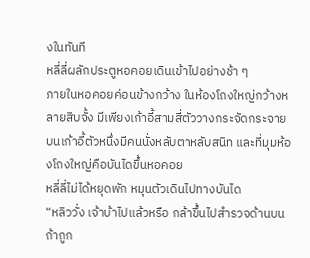งในทันที
หลี่ลี่ผลักประตูหอคอยเดินเข้าไปอย่างช้า ๆ
ภายในหอคอยค่อนข้างกว้าง ในห้องโถงใหญ่กว้างหลายสิบจั้ง มีเพียงเก้าอี้สามสี่ตัววางกระจัดกระจาย บนเก้าอี้ตัวหนึ่งมีคนนั่งหลับตาหลับสนิท และที่มุมห้องโถงใหญ่คือบันไดขึ้นหอคอย
หลี่ลี่ไม่ได้หยุดพัก หมุนตัวเดินไปทางบันได
“หลิววั่ง เจ้าบ้าไปแล้วหรือ กล้าขึ้นไปสำรวจด้านบน ถ้าถูก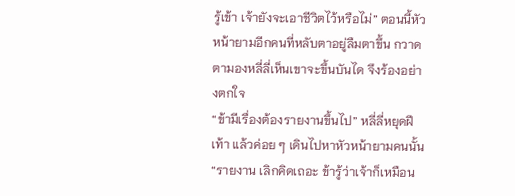รู้เข้า เจ้ายังจะเอาชีวิตไว้หรือไม่” ตอนนี้หัวหน้ายามอีกคนที่หลับตาอยู่ลืมตาขึ้น กวาดตามองหลี่ลี่เห็นเขาจะขึ้นบันได จึงร้องอย่างตกใจ
“ข้ามีเรื่องต้องรายงานขึ้นไป” หลี่ลี่หยุดฝีเท้า แล้วค่อย ๆ เดินไปหาหัวหน้ายามคนนั้น
“รายงาน เลิกคิดเถอะ ข้ารู้ว่าเจ้าก็เหมือน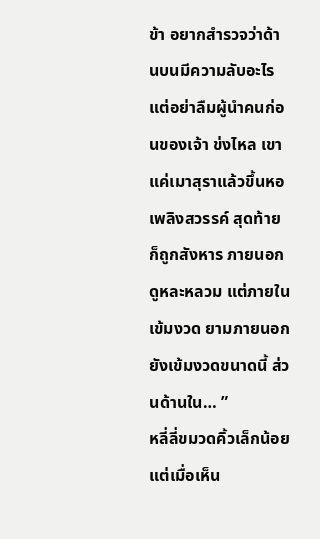ข้า อยากสำรวจว่าด้านบนมีความลับอะไร แต่อย่าลืมผู้นำคนก่อนของเจ้า ข่งไหล เขาแค่เมาสุราแล้วขึ้นหอเพลิงสวรรค์ สุดท้ายก็ถูกสังหาร ภายนอกดูหละหลวม แต่ภายในเข้มงวด ยามภายนอกยังเข้มงวดขนาดนี้ ส่วนด้านใน… ”
หลี่ลี่ขมวดคิ้วเล็กน้อย แต่เมื่อเห็น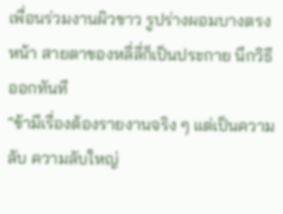เพื่อนร่วมงานผิวขาว รูปร่างผอมบางตรงหน้า สายตาของหลี่ลี่ก็เป็นประกาย นึกวิธีออกทันที
“ข้ามีเรื่องต้องรายงานจริง ๆ แต่เป็นความลับ ความลับใหญ่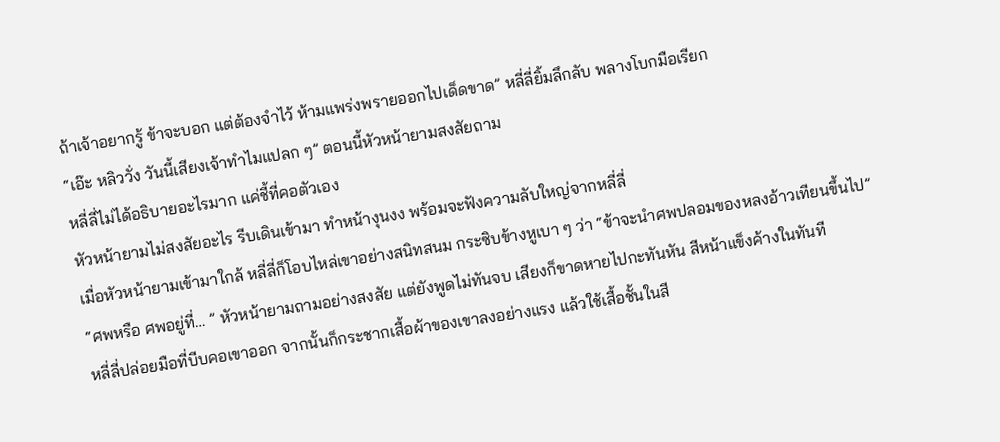ถ้าเจ้าอยากรู้ ข้าจะบอก แต่ต้องจำไว้ ห้ามแพร่งพรายออกไปเด็ดขาด” หลี่ลี่ยิ้มลึกลับ พลางโบกมือเรียก
“เอ๊ะ หลิววั่ง วันนี้เสียงเจ้าทำไมแปลก ๆ” ตอนนี้หัวหน้ายามสงสัยถาม
หลี่ลี่ไม่ได้อธิบายอะไรมาก แค่ชี้ที่คอตัวเอง
หัวหน้ายามไม่สงสัยอะไร รีบเดินเข้ามา ทำหน้างุนงง พร้อมจะฟังความลับใหญ่จากหลี่ลี่
เมื่อหัวหน้ายามเข้ามาใกล้ หลี่ลี่ก็โอบไหล่เขาอย่างสนิทสนม กระซิบข้างหูเบา ๆ ว่า “ข้าจะนำศพปลอมของหลงอ้าวเทียนขึ้นไป”
“ศพหรือ ศพอยู่ที่… ” หัวหน้ายามถามอย่างสงสัย แต่ยังพูดไม่ทันจบ เสียงก็ขาดหายไปกะทันหัน สีหน้าแข็งค้างในทันที
หลี่ลี่ปล่อยมือที่บีบคอเขาออก จากนั้นก็กระชากเสื้อผ้าของเขาลงอย่างแรง แล้วใช้เสื้อชั้นในสี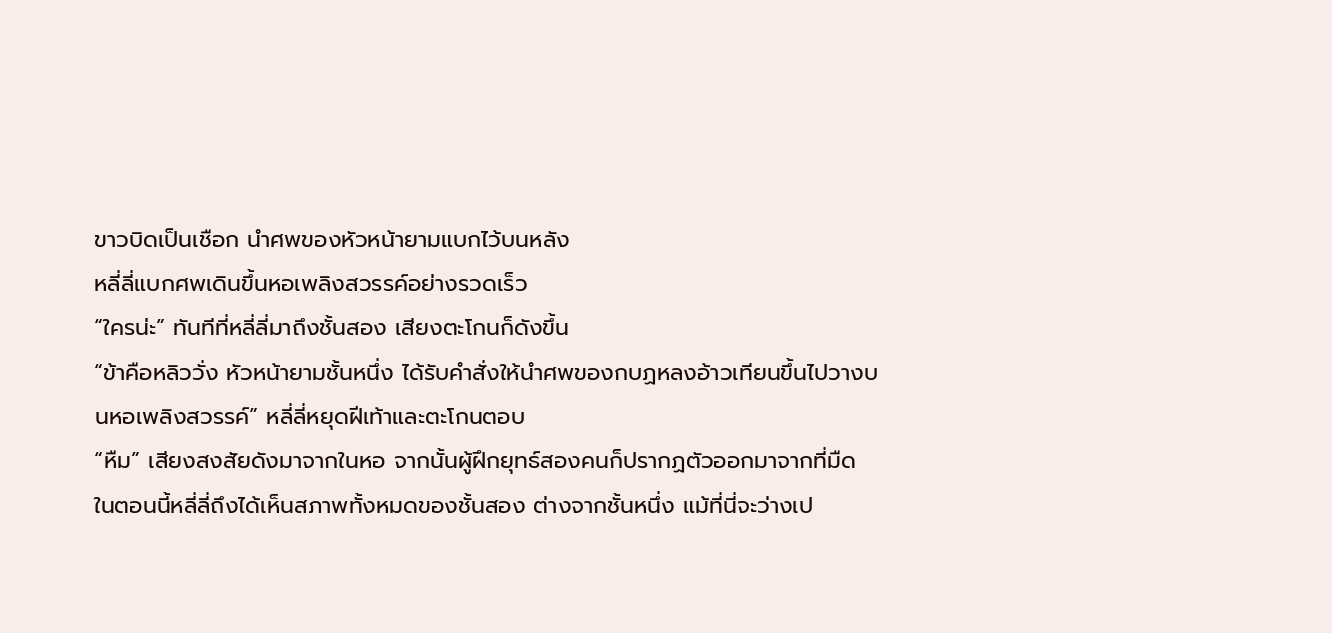ขาวบิดเป็นเชือก นำศพของหัวหน้ายามแบกไว้บนหลัง
หลี่ลี่แบกศพเดินขึ้นหอเพลิงสวรรค์อย่างรวดเร็ว
“ใครน่ะ” ทันทีที่หลี่ลี่มาถึงชั้นสอง เสียงตะโกนก็ดังขึ้น
“ข้าคือหลิววั่ง หัวหน้ายามชั้นหนึ่ง ได้รับคำสั่งให้นำศพของกบฏหลงอ้าวเทียนขึ้นไปวางบนหอเพลิงสวรรค์” หลี่ลี่หยุดฝีเท้าและตะโกนตอบ
“หืม” เสียงสงสัยดังมาจากในหอ จากนั้นผู้ฝึกยุทธ์สองคนก็ปรากฏตัวออกมาจากที่มืด
ในตอนนี้หลี่ลี่ถึงได้เห็นสภาพทั้งหมดของชั้นสอง ต่างจากชั้นหนึ่ง แม้ที่นี่จะว่างเป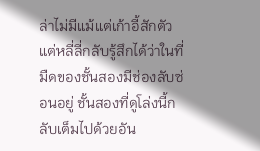ล่าไม่มีแม้แต่เก้าอี้สักตัว แต่หลี่ลี่กลับรู้สึกได้ว่าในที่มืดของชั้นสองมีช่องลับซ่อนอยู่ ชั้นสองที่ดูโล่งนี้กลับเต็มไปด้วยอัน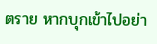ตราย หากบุกเข้าไปอย่า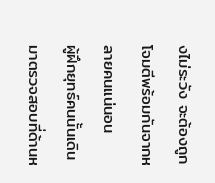งไม่ระวัง จะต้องถูกโจมตีพร้อมกันจากหลายคนแน่นอน
ผู้ฝึกยุทธ์คนนั้นเดินมาตรวจสอบที่ด้านห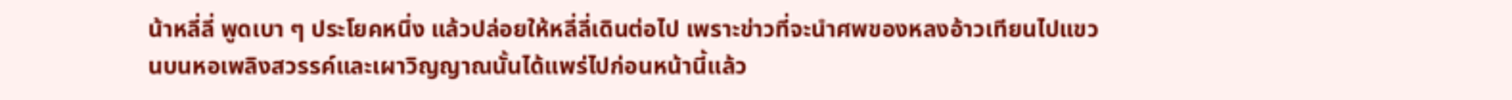น้าหลี่ลี่ พูดเบา ๆ ประโยคหนึ่ง แล้วปล่อยให้หลี่ลี่เดินต่อไป เพราะข่าวที่จะนำศพของหลงอ้าวเทียนไปแขวนบนหอเพลิงสวรรค์และเผาวิญญาณนั้นได้แพร่ไปก่อนหน้านี้แล้ว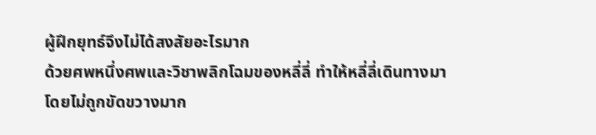ผู้ฝึกยุทธ์จึงไม่ได้สงสัยอะไรมาก
ด้วยศพหนึ่งศพและวิชาพลิกโฉมของหลี่ลี่ ทำให้หลี่ลี่เดินทางมาโดยไม่ถูกขัดขวางมาก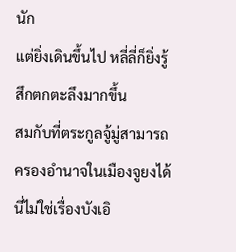นัก
แต่ยิ่งเดินขึ้นไป หลี่ลี่ก็ยิ่งรู้สึกตกตะลึงมากขึ้น
สมกับที่ตระกูลจู้มู่สามารถครองอำนาจในเมืองจูยงได้ นี่ไม่ใช่เรื่องบังเอิ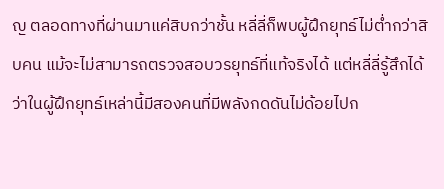ญ ตลอดทางที่ผ่านมาแค่สิบกว่าชั้น หลี่ลี่ก็พบผู้ฝึกยุทธ์ไม่ต่ำกว่าสิบคน แม้จะไม่สามารถตรวจสอบวรยุทธ์ที่แท้จริงได้ แต่หลี่ลี่รู้สึกได้ว่าในผู้ฝึกยุทธ์เหล่านี้มีสองคนที่มีพลังกดดันไม่ด้อยไปก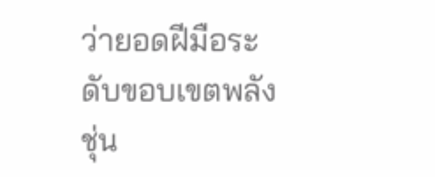ว่ายอดฝีมือระดับขอบเขตพลังชุ่น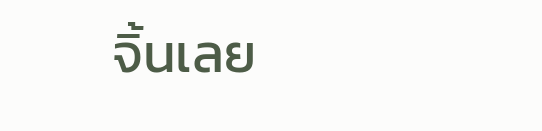จิ้นเลย